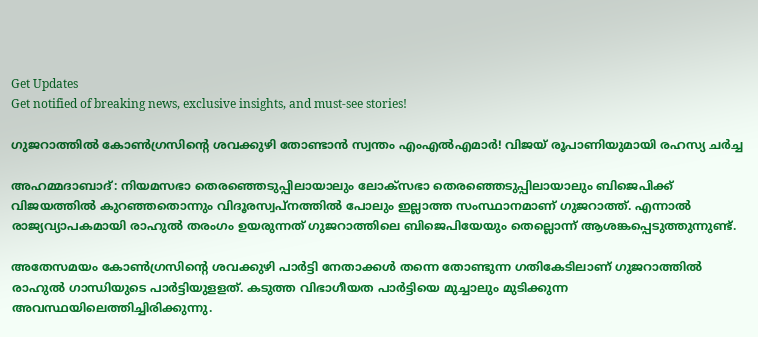Get Updates
Get notified of breaking news, exclusive insights, and must-see stories!

ഗുജറാത്തിൽ കോൺഗ്രസിന്റെ ശവക്കുഴി തോണ്ടാൻ സ്വന്തം എംഎൽഎമാർ! വിജയ് രൂപാണിയുമായി രഹസ്യ ചർച്ച

അഹമ്മദാബാദ്: നിയമസഭാ തെരഞ്ഞെടുപ്പിലായാലും ലോക്‌സഭാ തെരഞ്ഞെടുപ്പിലായാലും ബിജെപിക്ക് വിജയത്തില്‍ കുറഞ്ഞതൊന്നും വിദൂരസ്വപ്‌നത്തില്‍ പോലും ഇല്ലാത്ത സംസ്ഥാനമാണ് ഗുജറാത്ത്. എന്നാല്‍ രാജ്യവ്യാപകമായി രാഹുല്‍ തരംഗം ഉയരുന്നത് ഗുജറാത്തിലെ ബിജെപിയേയും തെല്ലൊന്ന് ആശങ്കപ്പെടുത്തുന്നുണ്ട്.

അതേസമയം കോണ്‍ഗ്രസിന്റെ ശവക്കുഴി പാര്‍ട്ടി നേതാക്കള്‍ തന്നെ തോണ്ടുന്ന ഗതികേടിലാണ് ഗുജറാത്തില്‍ രാഹുല്‍ ഗാന്ധിയുടെ പാര്‍ട്ടിയുളളത്. കടുത്ത വിഭാഗീയത പാര്‍ട്ടിയെ മുച്ചാലും മുടിക്കുന്ന അവസ്ഥയിലെത്തിച്ചിരിക്കുന്നു.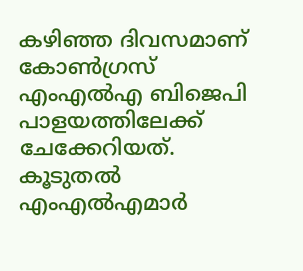കഴിഞ്ഞ ദിവസമാണ് കോണ്‍ഗ്രസ് എംഎല്‍എ ബിജെപി പാളയത്തിലേക്ക് ചേക്കേറിയത്. കൂടുതല്‍ എംഎല്‍എമാര്‍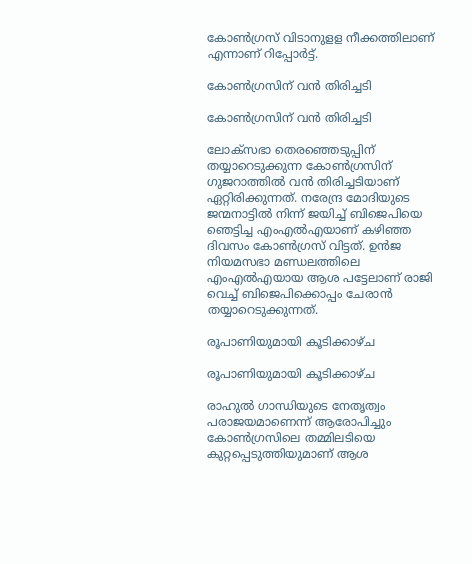കോണ്‍ഗ്രസ് വിടാനുളള നീക്കത്തിലാണ് എന്നാണ് റിപ്പോര്‍ട്ട്.

കോൺഗ്രസിന് വൻ തിരിച്ചടി

കോൺഗ്രസിന് വൻ തിരിച്ചടി

ലോക്‌സഭാ തെരഞ്ഞെടുപ്പിന് തയ്യാറെടുക്കുന്ന കോണ്‍ഗ്രസിന് ഗുജറാത്തില്‍ വന്‍ തിരിച്ചടിയാണ് ഏറ്റിരിക്കുന്നത്. നരേന്ദ്ര മോദിയുടെ ജന്മനാട്ടില്‍ നിന്ന് ജയിച്ച് ബിജെപിയെ ഞെട്ടിച്ച എംഎല്‍എയാണ് കഴിഞ്ഞ ദിവസം കോണ്‍ഗ്രസ് വിട്ടത്. ഉന്‍ജ നിയമസഭാ മണ്ഡലത്തിലെ എംഎല്‍എയായ ആശ പട്ടേലാണ് രാജി വെച്ച് ബിജെപിക്കൊപ്പം ചേരാന്‍ തയ്യാറെടുക്കുന്നത്.

രൂപാണിയുമായി കൂടിക്കാഴ്ച

രൂപാണിയുമായി കൂടിക്കാഴ്ച

രാഹുല്‍ ഗാന്ധിയുടെ നേതൃത്വം പരാജയമാണെന്ന് ആരോപിച്ചും കോണ്‍ഗ്രസിലെ തമ്മിലടിയെ കുറ്റപ്പെടുത്തിയുമാണ് ആശ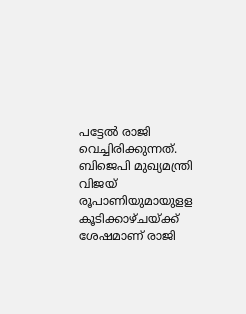പട്ടേല്‍ രാജി വെച്ചിരിക്കുന്നത്. ബിജെപി മുഖ്യമന്ത്രി വിജയ് രൂപാണിയുമായുളള കൂടിക്കാഴ്ചയ്ക്ക് ശേഷമാണ് രാജി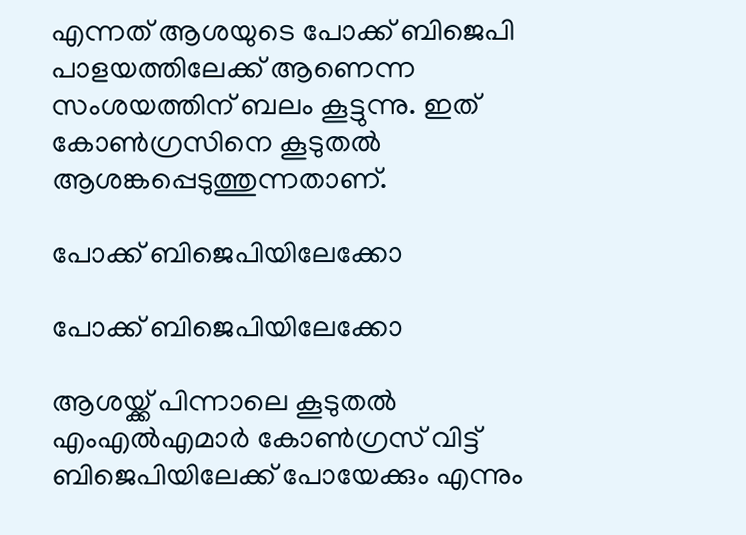എന്നത് ആശയുടെ പോക്ക് ബിജെപി പാളയത്തിലേക്ക് ആണെന്ന സംശയത്തിന് ബലം കൂട്ടുന്നു. ഇത് കോണ്‍ഗ്രസിനെ കൂടുതല്‍ ആശങ്കപ്പെടുത്തുന്നതാണ്.

പോക്ക് ബിജെപിയിലേക്കോ

പോക്ക് ബിജെപിയിലേക്കോ

ആശയ്ക്ക് പിന്നാലെ കൂടുതല്‍ എംഎല്‍എമാര്‍ കോണ്‍ഗ്രസ് വിട്ട് ബിജെപിയിലേക്ക് പോയേക്കും എന്നും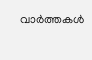വാര്‍ത്തകള്‍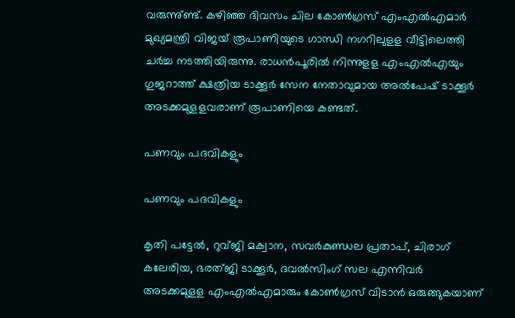വരുന്നു്ണ്ട്. കഴിഞ്ഞ ദിവസം ചില കോണ്‍ഗ്രസ് എംഎല്‍എമാര്‍ മുഖ്യമന്ത്രി വിജയ് രൂപാണിയുടെ ഗാന്ധി നഗറിലുളള വീട്ടിലെത്തി ചര്‍ച്ച നടത്തിയിരുന്നു. രാധന്‍പൂരില്‍ നിന്നുളള എംഎല്‍എയും ഗുജറാത്ത് ക്ഷത്രിയ ടാക്കൂര്‍ സേന നേതാവുമായ അല്‍പേഷ് ടാക്കൂര്‍ അടക്കമുളളവരാണ് രൂപാണിയെ കണ്ടത്.

പണവും പദവികളും

പണവും പദവികളും

കൃതി പട്ടേല്‍, റുവ്ജി മക്വാന, സവര്‍കുണ്ഡല പ്രതാപ്, ചിരാഗ് കലേരിയ, ഭരത്ജി ടാക്കൂര്‍, ദവല്‍സിംഗ് സല എന്നിവര്‍ അടക്കമുളള എംഎല്‍എമാരും കോണ്‍ഗ്രസ് വിടാന്‍ ഒരുങ്ങുകയാണ്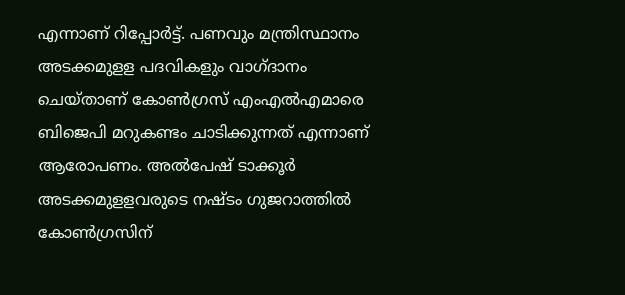എന്നാണ് റിപ്പോര്‍ട്ട്. പണവും മന്ത്രിസ്ഥാനം അടക്കമുളള പദവികളും വാഗ്ദാനം ചെയ്താണ് കോണ്‍ഗ്രസ് എംഎല്‍എമാരെ ബിജെപി മറുകണ്ടം ചാടിക്കുന്നത് എന്നാണ് ആരോപണം. അല്‍പേഷ് ടാക്കൂര്‍ അടക്കമുളളവരുടെ നഷ്ടം ഗുജറാത്തില്‍ കോണ്‍ഗ്രസിന്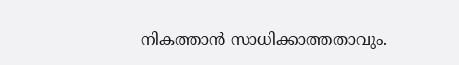നികത്താന്‍ സാധിക്കാത്തതാവും.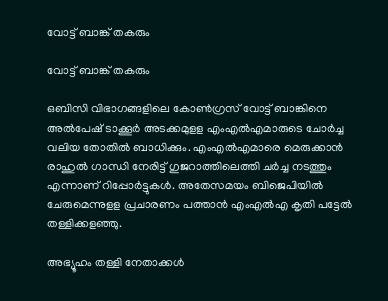വോട്ട് ബാങ്ക് തകരും

വോട്ട് ബാങ്ക് തകരും

ഒബിസി വിഭാഗങ്ങളിലെ കോണ്‍ഗ്രസ് വോട്ട് ബാങ്കിനെ അല്‍പേഷ് ടാക്കൂര്‍ അടക്കമുളള എംഎല്‍എമാരുടെ ചോര്‍ച്ച വലിയ തോതില്‍ ബാധിക്കും. എംഎല്‍എമാരെ മെരുക്കാന്‍ രാഹുല്‍ ഗാന്ധി നേരിട്ട് ഗുജറാത്തിലെത്തി ചര്‍ച്ച നടത്തും എന്നാണ് റിപ്പോര്‍ട്ടുകള്‍. അതേസമയം ബിജെപിയില്‍ ചേരുമെന്നുളള പ്രചാരണം പത്താന്‍ എംഎല്‍എ കൃതി പട്ടേല്‍ തള്ളിക്കളഞ്ഞു.

അഭ്യൂഹം തള്ളി നേതാക്കൾ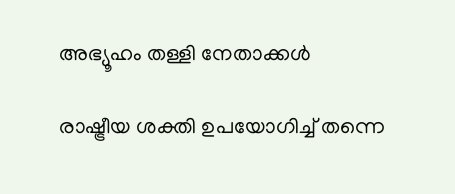അഭ്യൂഹം തള്ളി നേതാക്കൾ

രാഷ്ട്രീയ ശക്തി ഉപയോഗിച്ച് തന്നെ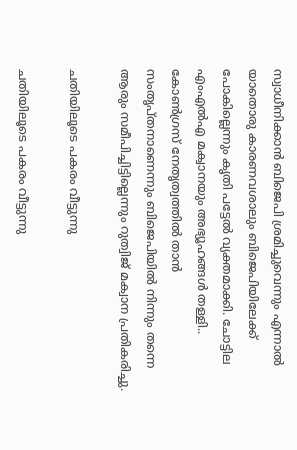സ്വാധീനിക്കാന്‍ ബിജെപി ശ്രമിച്ചുവെന്നും എന്നാല്‍ യാതൊരു കാരണവശാലും ബിജെപിയിലേക്ക് പോകില്ലെന്നും കൃതി പട്ടേല്‍ വ്യക്തമാക്കി. ചോട്ടില എംഎല്‍എ മക്വാനയും അഭ്യൂഹങ്ങള്‍ തള്ളി.. കോണ്‍ഗ്രസ് നേതൃത്വത്തില്‍ താന്‍ സംതൃപ്തനാണെന്നും ബിജെപിയില്‍ നിന്നും തന്നെ ആരും സമീപിച്ചിട്ടില്ലെന്നും റുത്വിജ് മക്വാന പ്രതികരിച്ചു.

ചതിയിലൂടെ പകരം വീട്ടുന്നു

ചതിയിലൂടെ പകരം വീട്ടുന്നു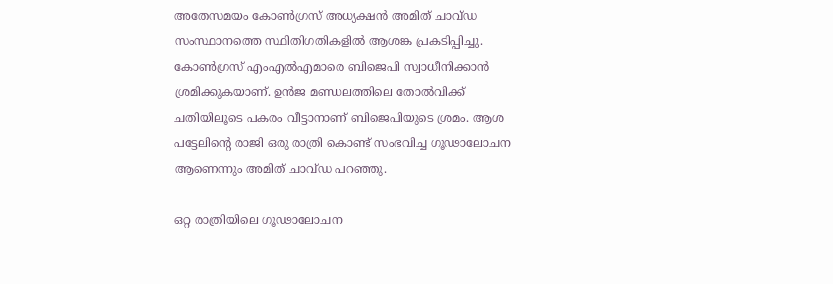അതേസമയം കോണ്‍ഗ്രസ് അധ്യക്ഷന്‍ അമിത് ചാവ്ഡ സംസ്ഥാനത്തെ സ്ഥിതിഗതികളില്‍ ആശങ്ക പ്രകടിപ്പിച്ചു. കോണ്‍ഗ്രസ് എംഎല്‍എമാരെ ബിജെപി സ്വാധീനിക്കാന്‍ ശ്രമിക്കുകയാണ്. ഉന്‍ജ മണ്ഡലത്തിലെ തോല്‍വിക്ക് ചതിയിലൂടെ പകരം വീട്ടാനാണ് ബിജെപിയുടെ ശ്രമം. ആശ പട്ടേലിന്റെ രാജി ഒരു രാത്രി കൊണ്ട് സംഭവിച്ച ഗൂഢാലോചന ആണെന്നും അമിത് ചാവ്ഡ പറഞ്ഞു.

ഒറ്റ രാത്രിയിലെ ഗൂഢാലോചന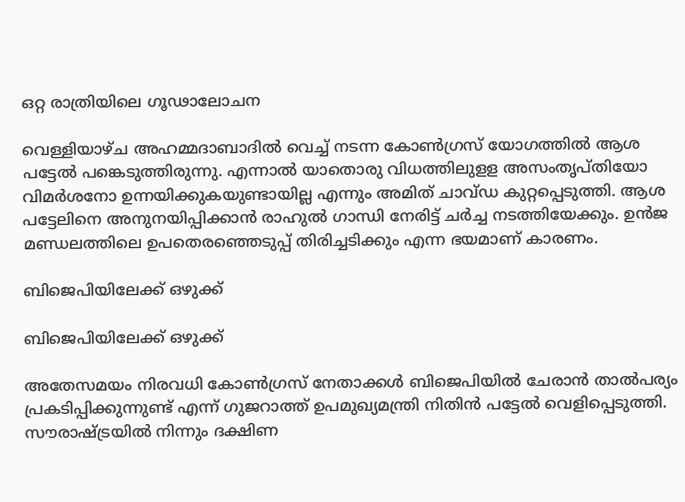ഒറ്റ രാത്രിയിലെ ഗൂഢാലോചന

വെള്ളിയാഴ്ച അഹമ്മദാബാദില്‍ വെച്ച് നടന്ന കോണ്‍ഗ്രസ് യോഗത്തില്‍ ആശ പട്ടേല്‍ പങ്കെടുത്തിരുന്നു. എന്നാല്‍ യാതൊരു വിധത്തിലുളള അസംതൃപ്തിയോ വിമര്‍ശനോ ഉന്നയിക്കുകയുണ്ടായില്ല എന്നും അമിത് ചാവ്ഡ കുറ്റപ്പെടുത്തി. ആശ പട്ടേലിനെ അനുനയിപ്പിക്കാന്‍ രാഹുല്‍ ഗാന്ധി നേരിട്ട് ചര്‍ച്ച നടത്തിയേക്കും. ഉന്‍ജ മണ്ഡലത്തിലെ ഉപതെരഞ്ഞെടുപ്പ് തിരിച്ചടിക്കും എന്ന ഭയമാണ് കാരണം.

ബിജെപിയിലേക്ക് ഒഴുക്ക്

ബിജെപിയിലേക്ക് ഒഴുക്ക്

അതേസമയം നിരവധി കോണ്‍ഗ്രസ് നേതാക്കള്‍ ബിജെപിയില്‍ ചേരാന്‍ താല്‍പര്യം പ്രകടിപ്പിക്കുന്നുണ്ട് എന്ന് ഗുജറാത്ത് ഉപമുഖ്യമന്ത്രി നിതിന്‍ പട്ടേല്‍ വെളിപ്പെടുത്തി. സൗരാഷ്ട്രയില്‍ നിന്നും ദക്ഷിണ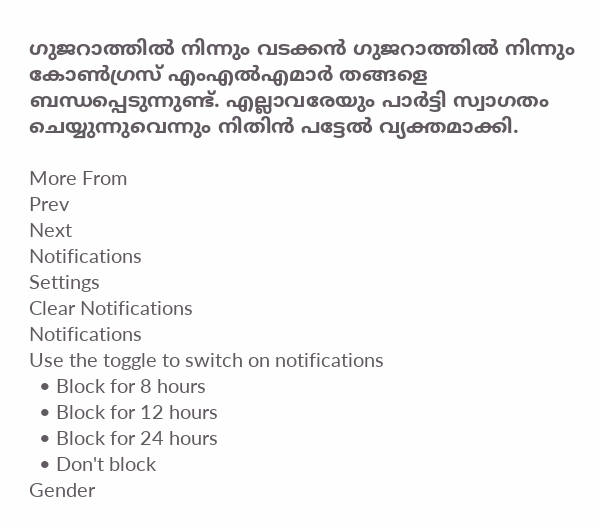ഗുജറാത്തില്‍ നിന്നും വടക്കന്‍ ഗുജറാത്തില്‍ നിന്നും കോണ്‍ഗ്രസ് എംഎല്‍എമാര്‍ തങ്ങളെ ബന്ധപ്പെടുന്നുണ്ട്. എല്ലാവരേയും പാര്‍ട്ടി സ്വാഗതം ചെയ്യുന്നുവെന്നും നിതിന്‍ പട്ടേല്‍ വ്യക്തമാക്കി.

More From
Prev
Next
Notifications
Settings
Clear Notifications
Notifications
Use the toggle to switch on notifications
  • Block for 8 hours
  • Block for 12 hours
  • Block for 24 hours
  • Don't block
Gender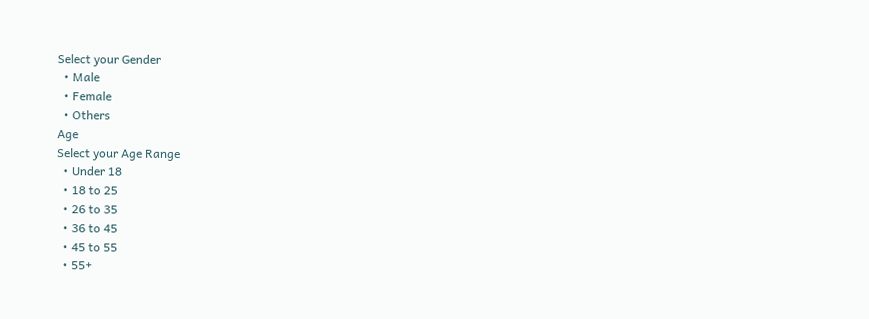Select your Gender
  • Male
  • Female
  • Others
Age
Select your Age Range
  • Under 18
  • 18 to 25
  • 26 to 35
  • 36 to 45
  • 45 to 55
  • 55+